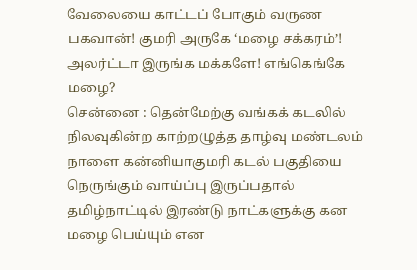வேலையை காட்டப் போகும் வருண பகவான்! குமரி அருகே ‘மழை சக்கரம்’! அலர்ட்டா இருங்க மக்களே! எங்கெங்கே மழை?
சென்னை : தென்மேற்கு வங்கக் கடலில் நிலவுகின்ற காற்றழுத்த தாழ்வு மண்டலம் நாளை கன்னியாகுமரி கடல் பகுதியை நெருங்கும் வாய்ப்பு இருப்பதால் தமிழ்நாட்டில் இரண்டு நாட்களுக்கு கன மழை பெய்யும் என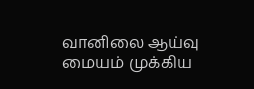வானிலை ஆய்வு மையம் முக்கிய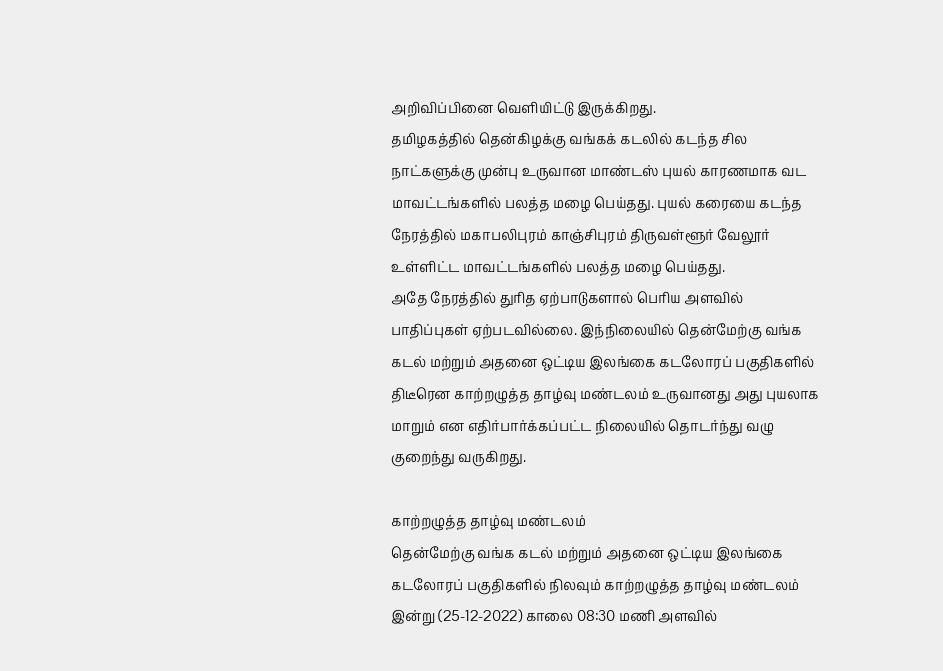அறிவிப்பினை வெளியிட்டு இருக்கிறது.
தமிழகத்தில் தென்கிழக்கு வங்கக் கடலில் கடந்த சில நாட்களுக்கு முன்பு உருவான மாண்டஸ் புயல் காரணமாக வட மாவட்டங்களில் பலத்த மழை பெய்தது. புயல் கரையை கடந்த நேரத்தில் மகாபலிபுரம் காஞ்சிபுரம் திருவள்ளூர் வேலூர் உள்ளிட்ட மாவட்டங்களில் பலத்த மழை பெய்தது.
அதே நேரத்தில் துரித ஏற்பாடுகளால் பெரிய அளவில் பாதிப்புகள் ஏற்படவில்லை. இந்நிலையில் தென்மேற்கு வங்க கடல் மற்றும் அதனை ஒட்டிய இலங்கை கடலோரப் பகுதிகளில் திடீரென காற்றழுத்த தாழ்வு மண்டலம் உருவானது அது புயலாக மாறும் என எதிர்பார்க்கப்பட்ட நிலையில் தொடர்ந்து வழு குறைந்து வருகிறது.

காற்றழுத்த தாழ்வு மண்டலம்
தென்மேற்கு வங்க கடல் மற்றும் அதனை ஒட்டிய இலங்கை கடலோரப் பகுதிகளில் நிலவும் காற்றழுத்த தாழ்வு மண்டலம் இன்று (25-12-2022) காலை 08:30 மணி அளவில்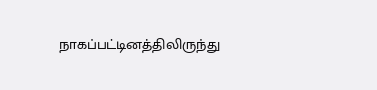நாகப்பட்டினத்திலிருந்து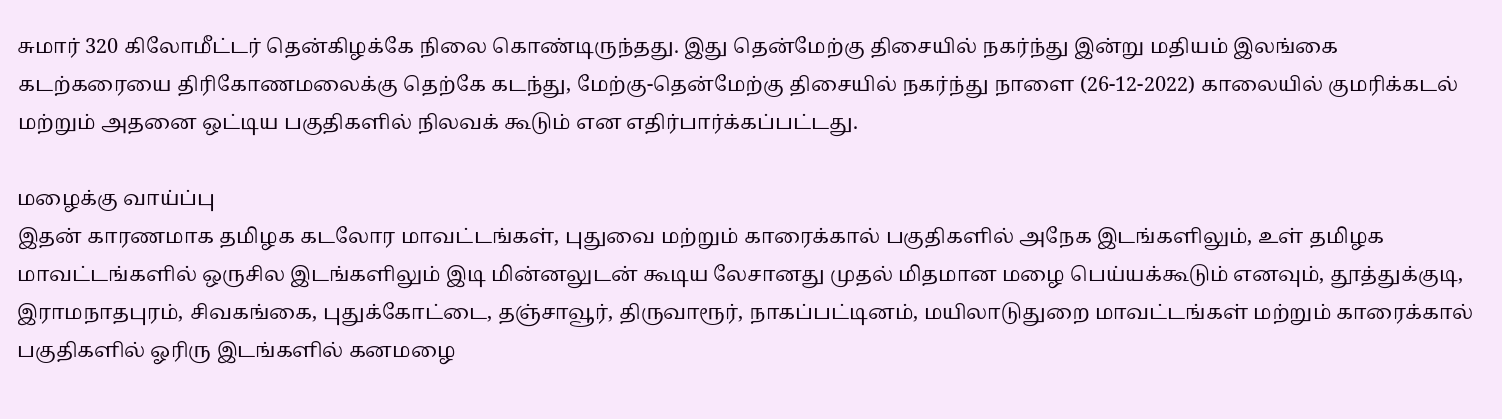சுமார் 320 கிலோமீட்டர் தென்கிழக்கே நிலை கொண்டிருந்தது. இது தென்மேற்கு திசையில் நகர்ந்து இன்று மதியம் இலங்கை கடற்கரையை திரிகோணமலைக்கு தெற்கே கடந்து, மேற்கு-தென்மேற்கு திசையில் நகர்ந்து நாளை (26-12-2022) காலையில் குமரிக்கடல் மற்றும் அதனை ஒட்டிய பகுதிகளில் நிலவக் கூடும் என எதிர்பார்க்கப்பட்டது.

மழைக்கு வாய்ப்பு
இதன் காரணமாக தமிழக கடலோர மாவட்டங்கள், புதுவை மற்றும் காரைக்கால் பகுதிகளில் அநேக இடங்களிலும், உள் தமிழக மாவட்டங்களில் ஒருசில இடங்களிலும் இடி மின்னலுடன் கூடிய லேசானது முதல் மிதமான மழை பெய்யக்கூடும் எனவும், தூத்துக்குடி, இராமநாதபுரம், சிவகங்கை, புதுக்கோட்டை, தஞ்சாவூர், திருவாரூர், நாகப்பட்டினம், மயிலாடுதுறை மாவட்டங்கள் மற்றும் காரைக்கால் பகுதிகளில் ஓரிரு இடங்களில் கனமழை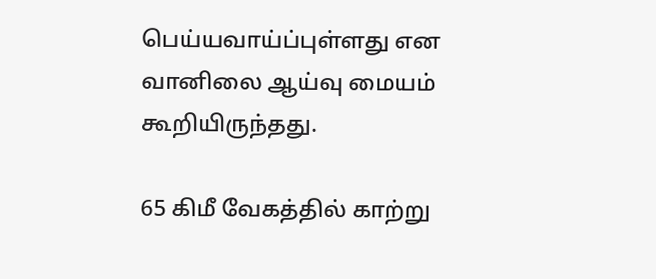பெய்யவாய்ப்புள்ளது என வானிலை ஆய்வு மையம் கூறியிருந்தது.

65 கிமீ வேகத்தில் காற்று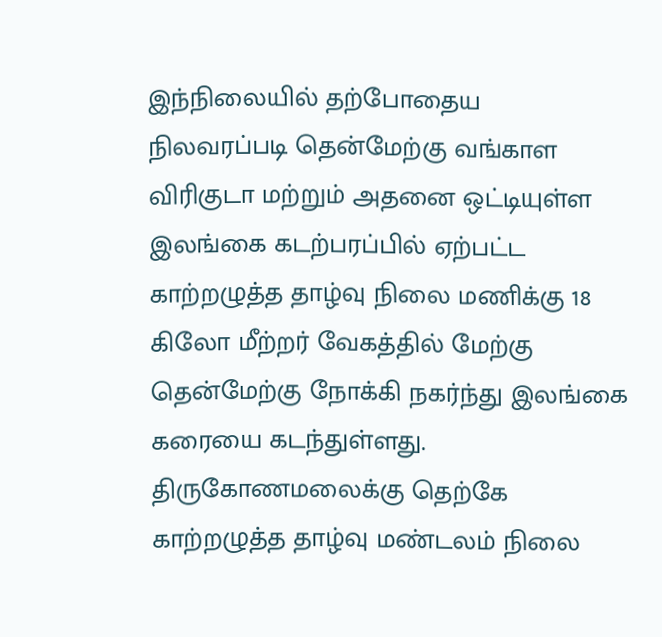இந்நிலையில் தற்போதைய நிலவரப்படி தென்மேற்கு வங்காள விரிகுடா மற்றும் அதனை ஒட்டியுள்ள இலங்கை கடற்பரப்பில் ஏற்பட்ட காற்றழுத்த தாழ்வு நிலை மணிக்கு 18 கிலோ மீற்றர் வேகத்தில் மேற்கு தென்மேற்கு நோக்கி நகர்ந்து இலங்கை கரையை கடந்துள்ளது. திருகோணமலைக்கு தெற்கே காற்றழுத்த தாழ்வு மண்டலம் நிலை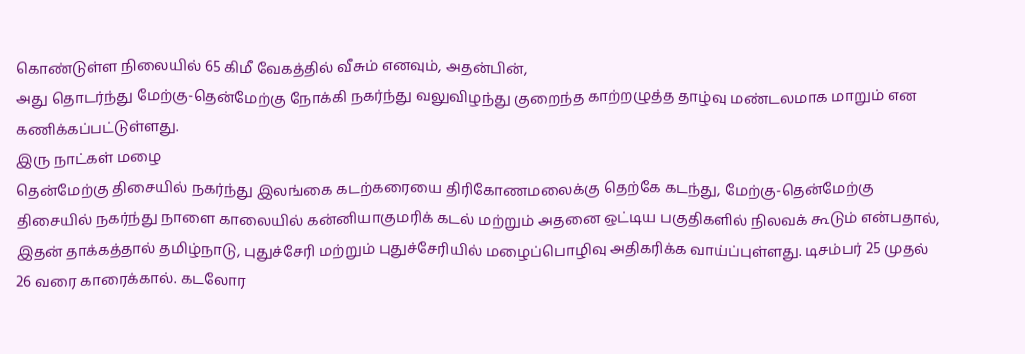கொண்டுள்ள நிலையில் 65 கிமீ வேகத்தில் வீசும் எனவும், அதன்பின்,
அது தொடர்ந்து மேற்கு-தென்மேற்கு நோக்கி நகர்ந்து வலுவிழந்து குறைந்த காற்றழுத்த தாழ்வு மண்டலமாக மாறும் என கணிக்கப்பட்டுள்ளது.
இரு நாட்கள் மழை
தென்மேற்கு திசையில் நகர்ந்து இலங்கை கடற்கரையை திரிகோணமலைக்கு தெற்கே கடந்து, மேற்கு-தென்மேற்கு திசையில் நகர்ந்து நாளை காலையில் கன்னியாகுமரிக் கடல் மற்றும் அதனை ஒட்டிய பகுதிகளில் நிலவக் கூடும் என்பதால், இதன் தாக்கத்தால் தமிழ்நாடு, புதுச்சேரி மற்றும் புதுச்சேரியில் மழைப்பொழிவு அதிகரிக்க வாய்ப்புள்ளது. டிசம்பர் 25 முதல் 26 வரை காரைக்கால். கடலோர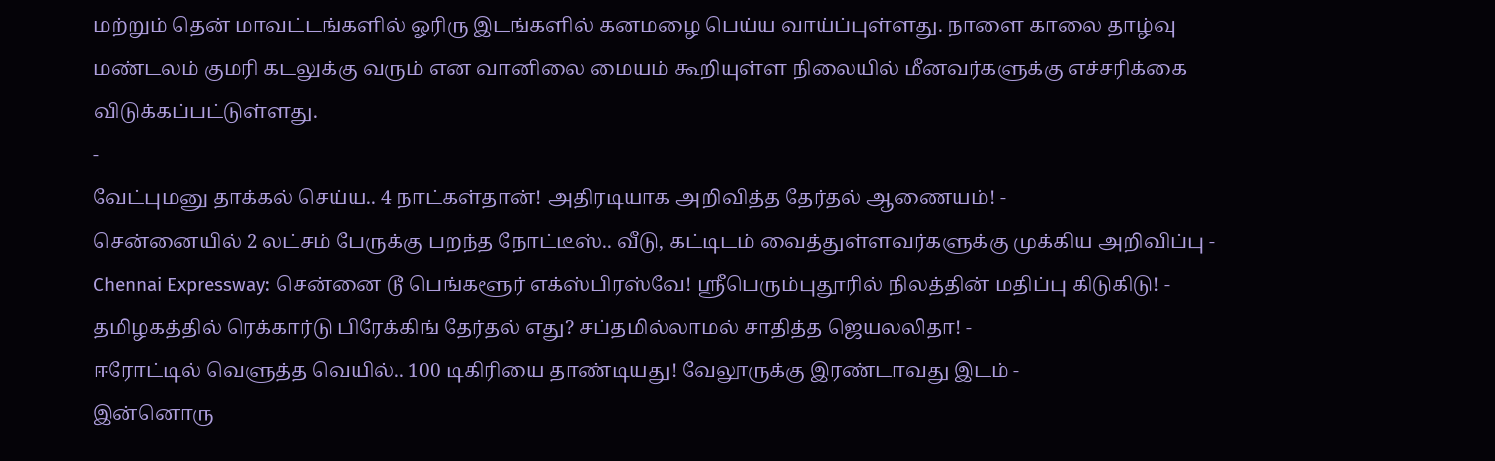மற்றும் தென் மாவட்டங்களில் ஓரிரு இடங்களில் கனமழை பெய்ய வாய்ப்புள்ளது. நாளை காலை தாழ்வு மண்டலம் குமரி கடலுக்கு வரும் என வானிலை மையம் கூறியுள்ள நிலையில் மீனவர்களுக்கு எச்சரிக்கை விடுக்கப்பட்டுள்ளது.
-
வேட்புமனு தாக்கல் செய்ய.. 4 நாட்கள்தான்! அதிரடியாக அறிவித்த தேர்தல் ஆணையம்! -
சென்னையில் 2 லட்சம் பேருக்கு பறந்த நோட்டீஸ்.. வீடு, கட்டிடம் வைத்துள்ளவர்களுக்கு முக்கிய அறிவிப்பு -
Chennai Expressway: சென்னை டூ பெங்களூர் எக்ஸ்பிரஸ்வே! ஸ்ரீபெரும்புதூரில் நிலத்தின் மதிப்பு கிடுகிடு! -
தமிழகத்தில் ரெக்கார்டு பிரேக்கிங் தேர்தல் எது? சப்தமில்லாமல் சாதித்த ஜெயலலிதா! -
ஈரோட்டில் வெளுத்த வெயில்.. 100 டிகிரியை தாண்டியது! வேலூருக்கு இரண்டாவது இடம் -
இன்னொரு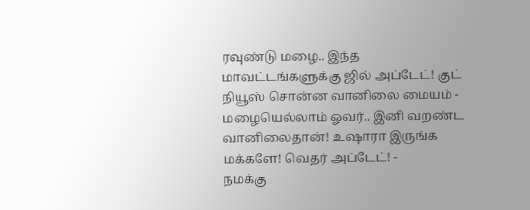ரவுண்டு மழை.. இந்த மாவட்டங்களுக்கு ஜில் அப்டேட்! குட் நியூஸ் சொன்ன வானிலை மையம் -
மழையெல்லாம் ஓவர்.. இனி வறண்ட வானிலைதான்! உஷாரா இருங்க மக்களே! வெதர் அப்டேட்! -
நமக்கு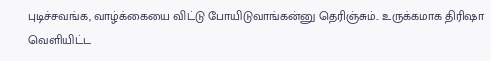புடிச்சவங்க, வாழ்க்கையை விட்டு போயிடுவாங்கன்னு தெரிஞ்சும்.. உருக்கமாக திரிஷா வெளியிட்ட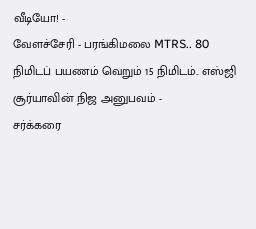வீடியோ! -
வேளச்சேரி - பரங்கிமலை MTRS.. 80 நிமிடப் பயணம் வெறும் 15 நிமிடம்.. எஸ்ஜி சூர்யாவின் நிஜ அனுபவம் -
சர்க்கரை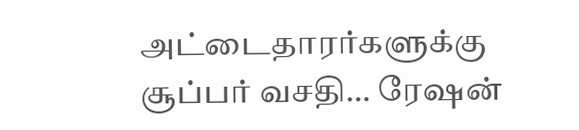அட்டைதாரர்களுக்கு சூப்பர் வசதி… ரேஷன்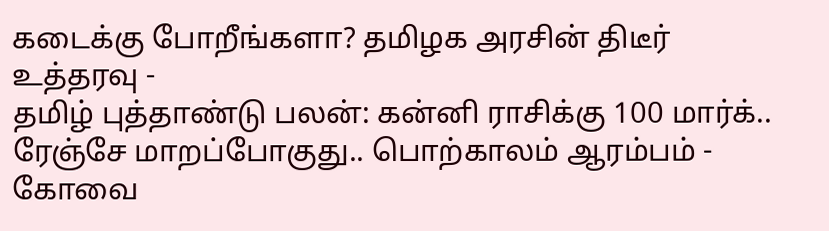கடைக்கு போறீங்களா? தமிழக அரசின் திடீர் உத்தரவு -
தமிழ் புத்தாண்டு பலன்: கன்னி ராசிக்கு 100 மார்க்.. ரேஞ்சே மாறப்போகுது.. பொற்காலம் ஆரம்பம் -
கோவை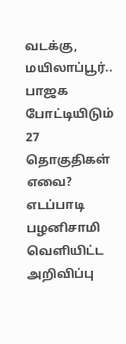வடக்கு, மயிலாப்பூர்.. பாஜக போட்டியிடும் 27 தொகுதிகள் எவை? எடப்பாடி பழனிசாமி வெளியிட்ட அறிவிப்பு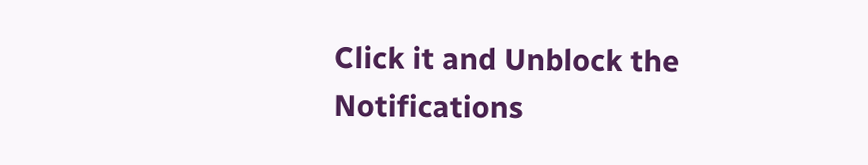Click it and Unblock the Notifications